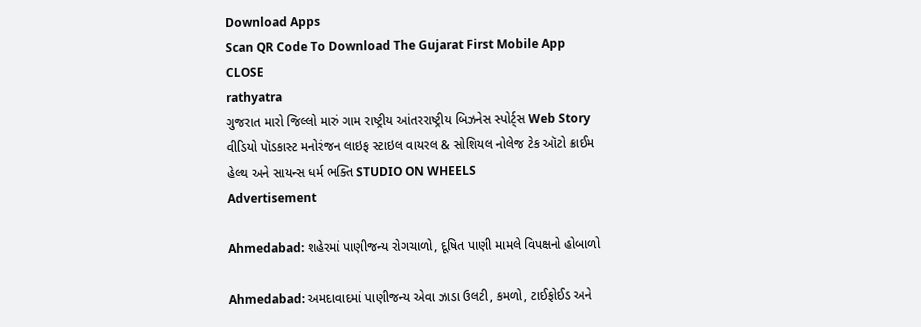Download Apps
Scan QR Code To Download The Gujarat First Mobile App CLOSE
rathyatra
ગુજરાત મારો જિલ્લો મારું ગામ રાષ્ટ્રીય આંતરરાષ્ટ્રીય બિઝનેસ સ્પોર્ટ્સ Web Story વીડિયો પૉડકાસ્ટ મનોરંજન લાઇફ સ્ટાઇલ વાયરલ & સોશિયલ નોલેજ ટેક ઑટો ક્રાઈમ હેલ્થ અને સાયન્સ ધર્મ ભક્તિ STUDIO ON WHEELS
Advertisement

Ahmedabad: શહેરમાં પાણીજન્ય રોગચાળો, દૂષિત પાણી મામલે વિપક્ષનો હોબાળો

Ahmedabad: અમદાવાદમાં પાણીજન્ય એવા ઝાડા ઉલટી, કમળો, ટાઈફોઈડ અને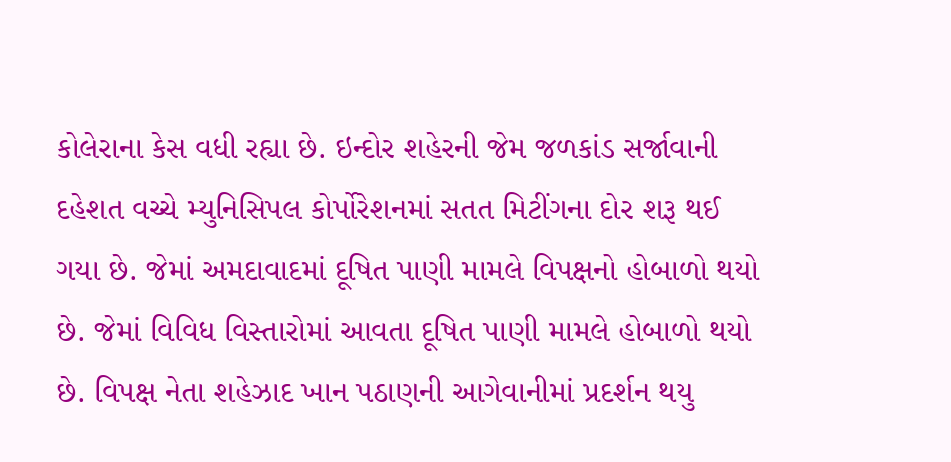કોલેરાના કેસ વધી રહ્યા છે. ઇન્દોર શહેરની જેમ જળકાંડ સર્જાવાની દહેશત વચ્ચે મ્યુનિસિપલ કોર્પોરેશનમાં સતત મિટીંગના દોર શરૂ થઈ ગયા છે. જેમાં અમદાવાદમાં દૂષિત પાણી મામલે વિપક્ષનો હોબાળો થયો છે. જેમાં વિવિધ વિસ્તારોમાં આવતા દૂષિત પાણી મામલે હોબાળો થયો છે. વિપક્ષ નેતા શહેઝાદ ખાન પઠાણની આગેવાનીમાં પ્રદર્શન થયુ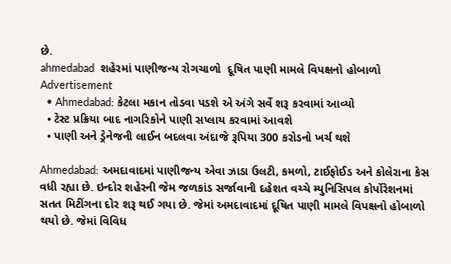છે.
ahmedabad  શહેરમાં પાણીજન્ય રોગચાળો  દૂષિત પાણી મામલે વિપક્ષનો હોબાળો
Advertisement
  • Ahmedabad: કેટલા મકાન તોડવા પડશે એ અંગે સર્વે શરૂ કરવામાં આવ્યો
  • ટેસ્ટ પ્રક્રિયા બાદ નાગરિકોને પાણી સપ્લાય કરવામાં આવશે
  • પાણી અને ડ્રેનેજની લાઈન બદલવા અંદાજે રૂપિયા 300 કરોડનો ખર્ચ થશે

Ahmedabad: અમદાવાદમાં પાણીજન્ય એવા ઝાડા ઉલટી, કમળો, ટાઈફોઈડ અને કોલેરાના કેસ વધી રહ્યા છે. ઇન્દોર શહેરની જેમ જળકાંડ સર્જાવાની દહેશત વચ્ચે મ્યુનિસિપલ કોર્પોરેશનમાં સતત મિટીંગના દોર શરૂ થઈ ગયા છે. જેમાં અમદાવાદમાં દૂષિત પાણી મામલે વિપક્ષનો હોબાળો થયો છે. જેમાં વિવિધ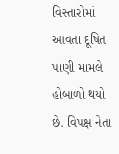વિસ્તારોમાં આવતા દૂષિત પાણી મામલે હોબાળો થયો છે. વિપક્ષ નેતા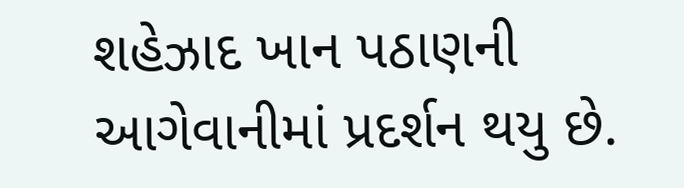શહેઝાદ ખાન પઠાણની આગેવાનીમાં પ્રદર્શન થયુ છે.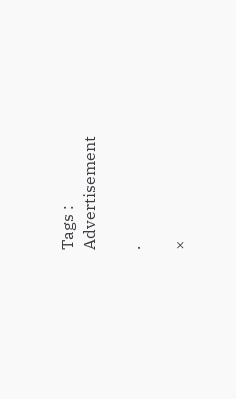Tags :
Advertisement

.

×